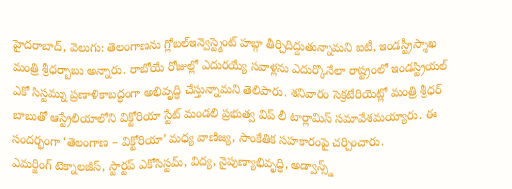హైదరాబాద్, వెలుగు: తెలంగాణను గ్లోబల్ఇన్వెస్ట్మెంట్ హబ్గా తీర్చిదిద్దుతున్నామని ఐటీ, ఇండస్ట్రీస్శాఖ మంత్రి శ్రీధర్బాబు అన్నారు. రాబోయే రోజుల్లో ఎదురయ్యే సవాళ్లను ఎదుర్కొనేలా రాష్ట్రంలో ఇండస్ట్రియల్ ఎకో సిస్టమ్ను ప్రణాళికాబద్ధంగా అభివృద్ధి చేస్తున్నామని తెలిపారు. శనివారం సెక్రటేరియెట్లో మంత్రి శ్రీధర్ బాబుతో ఆస్ట్రేలియాలోని విక్టోరియా స్టేట్ మండలి ప్రభుత్వ విప్ లీ టార్లామిస్ సమావేశమయ్యారు. ఈ సందర్భంగా ‘తెలంగాణ – విక్టోరియా’ మధ్య వాణిజ్య, సాంకేతిక సహకారంపై చర్చించారు.
ఎమర్జింగ్ టెక్నాలజీస్, స్టార్టప్ ఎకోసిస్టమ్, విద్య, నైపుణ్యాభివృద్ధి, అడ్వాన్స్డ్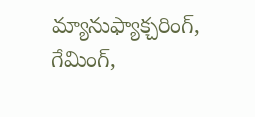మ్యానుఫ్యాక్చరింగ్, గేమింగ్,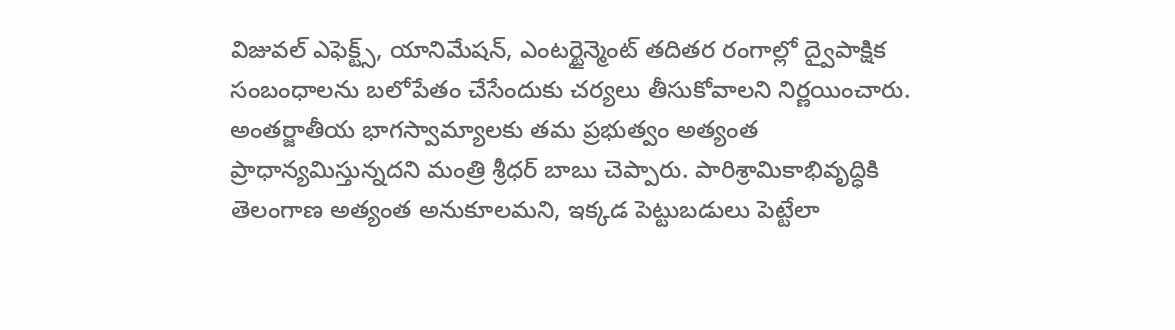విజువల్ ఎఫెక్ట్స్, యానిమేషన్, ఎంటర్టైన్మెంట్ తదితర రంగాల్లో ద్వైపాక్షిక సంబంధాలను బలోపేతం చేసేందుకు చర్యలు తీసుకోవాలని నిర్ణయించారు. అంతర్జాతీయ భాగస్వామ్యాలకు తమ ప్రభుత్వం అత్యంత ప్రాధాన్యమిస్తున్నదని మంత్రి శ్రీధర్ బాబు చెప్పారు. పారిశ్రామికాభివృద్ధికి తెలంగాణ అత్యంత అనుకూలమని, ఇక్కడ పెట్టుబడులు పెట్టేలా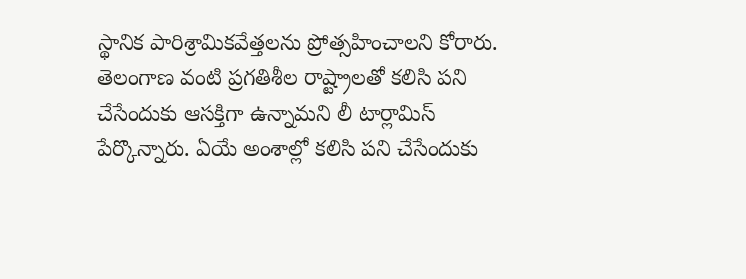స్థానిక పారిశ్రామికవేత్తలను ప్రోత్సహించాలని కోరారు. తెలంగాణ వంటి ప్రగతిశీల రాష్ట్రాలతో కలిసి పని చేసేందుకు ఆసక్తిగా ఉన్నామని లీ టార్లామిస్ పేర్కొన్నారు. ఏయే అంశాల్లో కలిసి పని చేసేందుకు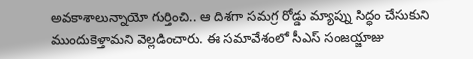అవకాశాలున్నాయో గుర్తించి.. ఆ దిశగా సమగ్ర రోడ్డు మ్యాప్ను సిద్ధం చేసుకుని ముందుకెళ్తామని వెల్లడించారు. ఈ సమావేశంలో సీఎస్ సంజయ్జాజు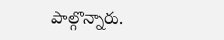పాల్గొన్నారు.